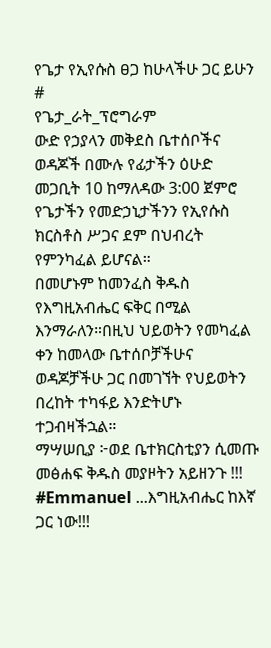የጌታ የኢየሱስ ፀጋ ከሁላችሁ ጋር ይሁን
#
የጌታ_ራት_ፕሮግራም
ውድ የኃያላን መቅደስ ቤተሰቦችና ወዳጆች በሙሉ የፊታችን ዕሁድ መጋቢት 10 ከማለዳው 3:00 ጀምሮ የጌታችን የመድኃኒታችንን የኢየሱስ ክርስቶስ ሥጋና ደም በህብረት
የምንካፈል ይሆናል።
በመሆኑም ከመንፈስ ቅዱስ የእግዚአብሔር ፍቅር በሚል እንማራለን።በዚህ ህይወትን የመካፈል ቀን ከመላው ቤተሰቦቻችሁና ወዳጆቻችሁ ጋር በመገኘት የህይወትን በረከት ተካፋይ እንድትሆኑ ተጋብዛችኋል።
ማሣሠቢያ ፦ወደ ቤተክርስቲያን ሲመጡ መፅሐፍ ቅዱስ መያዞትን አይዘንጉ !!!
#Emmanuel ...እግዚአብሔር ከእኛ ጋር ነው!!!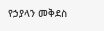የኃያላን መቅደስ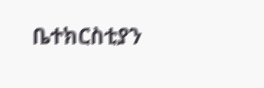ቤተክርስቲያን